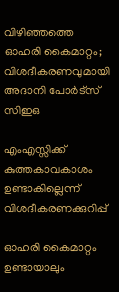വിഴിഞ്ഞത്തെ ഓഹരി കൈമാറ്റം; വിശദീകരണവുമായി അദാനി പോര്‍ട്‌സ് സിഇഒ

എംഎസ്സിക്ക് കുത്തകാവകാശം ഉണ്ടാകില്ലെന്ന് വിശദീകരണക്കുറിപ്പ്

ഓഹരി കൈമാറ്റം ഉണ്ടായാലും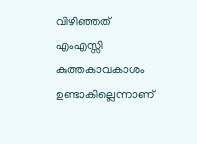വിഴിഞ്ഞത് എംഎസ്സി കുത്തകാവകാശം ഉണ്ടാകില്ലെന്നാണ്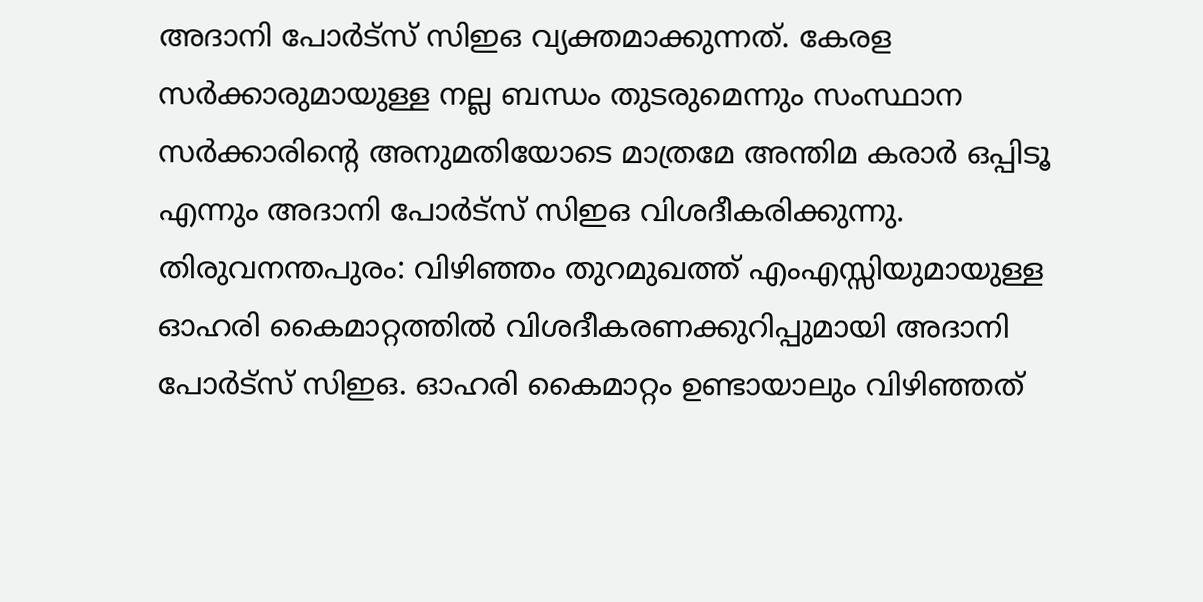അദാനി പോര്‍ട്‌സ് സിഇഒ വ്യക്തമാക്കുന്നത്. കേരള സര്‍ക്കാരുമായുള്ള നല്ല ബന്ധം തുടരുമെന്നും സംസ്ഥാന സര്‍ക്കാരിന്റെ അനുമതിയോടെ മാത്രമേ അന്തിമ കരാര്‍ ഒപ്പിടൂ എന്നും അദാനി പോര്‍ട്‌സ് സിഇഒ വിശദീകരിക്കുന്നു.
തിരുവനന്തപുരം: വിഴിഞ്ഞം തുറമുഖത്ത് എംഎസ്സിയുമായുള്ള ഓഹരി കൈമാറ്റത്തില്‍ വിശദീകരണക്കുറിപ്പുമായി അദാനി പോര്‍ട്‌സ് സിഇഒ. ഓഹരി കൈമാറ്റം ഉണ്ടായാലും വിഴിഞ്ഞത്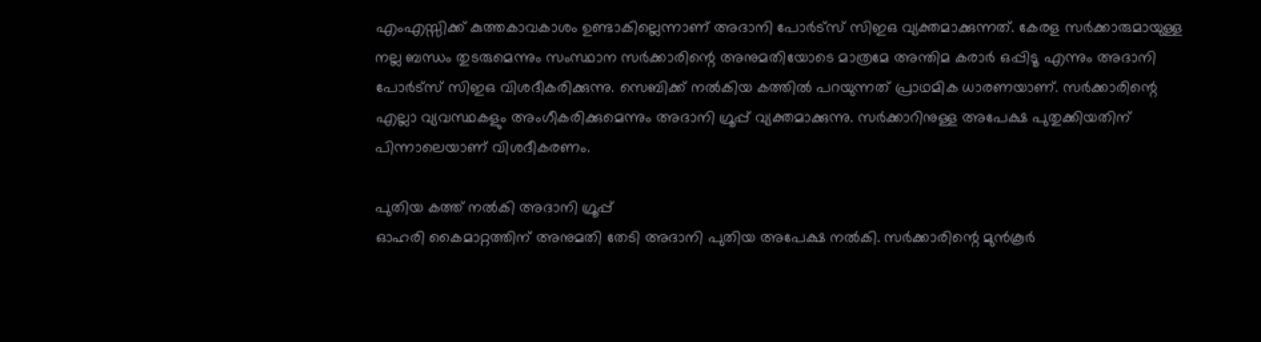എംഎസ്സിക്ക് കുത്തകാവകാശം ഉണ്ടാകില്ലെന്നാണ് അദാനി പോര്‍ട്‌സ് സിഇഒ വ്യക്തമാക്കുന്നത്. കേരള സര്‍ക്കാരുമായുള്ള നല്ല ബന്ധം തുടരുമെന്നും സംസ്ഥാന സര്‍ക്കാരിന്റെ അനുമതിയോടെ മാത്രമേ അന്തിമ കരാര്‍ ഒപ്പിടൂ എന്നും അദാനി പോര്‍ട്‌സ് സിഇഒ വിശദീകരിക്കുന്നു. സെബിക്ക് നല്‍കിയ കത്തില്‍ പറയുന്നത് പ്രാഥമിക ധാരണയാണ്. സര്‍ക്കാരിന്റെ എല്ലാ വ്യവസ്ഥകളും അംഗീകരിക്കുമെന്നും അദാനി ഗ്രൂപ്പ് വ്യക്തമാക്കുന്നു. സര്‍ക്കാറിനുള്ള അപേക്ഷ പുതുക്കിയതിന് പിന്നാലെയാണ് വിശദീകരണം.

പുതിയ കത്ത് നല്‍കി അദാനി ഗ്രൂപ്പ്
ഓഹരി കൈമാറ്റത്തിന് അനുമതി തേടി അദാനി പുതിയ അപേക്ഷ നല്‍കി. സര്‍ക്കാരിന്റെ മുന്‍കൂര്‍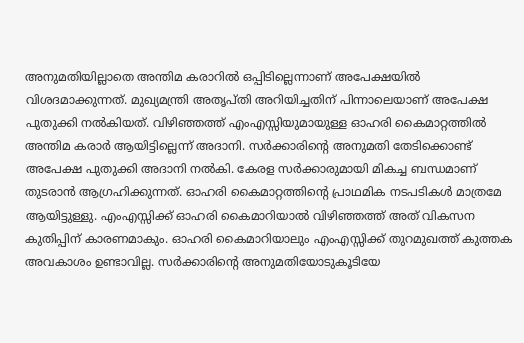അനുമതിയില്ലാതെ അന്തിമ കരാറില്‍ ഒപ്പിടില്ലെന്നാണ് അപേക്ഷയില്‍ വിശദമാക്കുന്നത്. മുഖ്യമന്ത്രി അതൃപ്തി അറിയിച്ചതിന് പിന്നാലെയാണ് അപേക്ഷ പുതുക്കി നല്‍കിയത്. വിഴിഞ്ഞത്ത് എംഎസ്സിയുമായുള്ള ഓഹരി കൈമാറ്റത്തില്‍ അന്തിമ കരാര്‍ ആയിട്ടില്ലെന്ന് അദാനി. സര്‍ക്കാരിന്റെ അനുമതി തേടിക്കൊണ്ട് അപേക്ഷ പുതുക്കി അദാനി നല്‍കി. കേരള സര്‍ക്കാരുമായി മികച്ച ബന്ധമാണ് തുടരാന്‍ ആഗ്രഹിക്കുന്നത്. ഓഹരി കൈമാറ്റത്തിന്റെ പ്രാഥമിക നടപടികള്‍ മാത്രമേ ആയിട്ടുള്ളു. എംഎസ്സിക്ക് ഓഹരി കൈമാറിയാല്‍ വിഴിഞ്ഞത്ത് അത് വികസന കുതിപ്പിന് കാരണമാകും. ഓഹരി കൈമാറിയാലും എംഎസ്സിക്ക് തുറമുഖത്ത് കുത്തക അവകാശം ഉണ്ടാവില്ല. സര്‍ക്കാരിന്റെ അനുമതിയോടുകൂടിയേ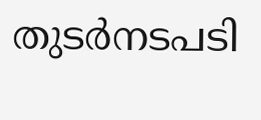തുടര്‍നടപടി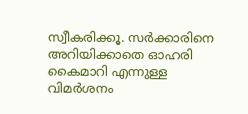സ്വീകരിക്കൂ. സര്‍ക്കാരിനെ അറിയിക്കാതെ ഓഹരി കൈമാറി എന്നുള്ള വിമര്‍ശനം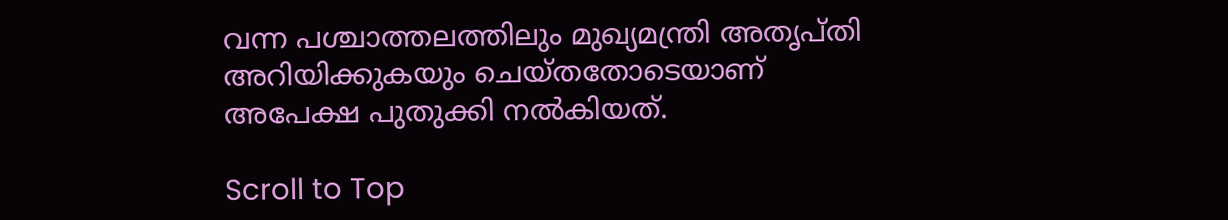വന്ന പശ്ചാത്തലത്തിലും മുഖ്യമന്ത്രി അതൃപ്തി അറിയിക്കുകയും ചെയ്തതോടെയാണ് അപേക്ഷ പുതുക്കി നല്‍കിയത്.

Scroll to Top